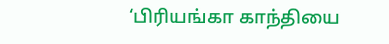‘பிரியங்கா காந்தியை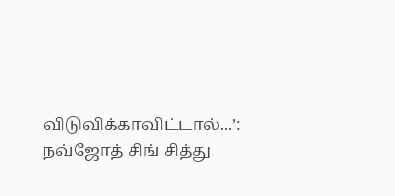விடுவிக்காவிட்டால்...’: நவ்ஜோத் சிங் சித்து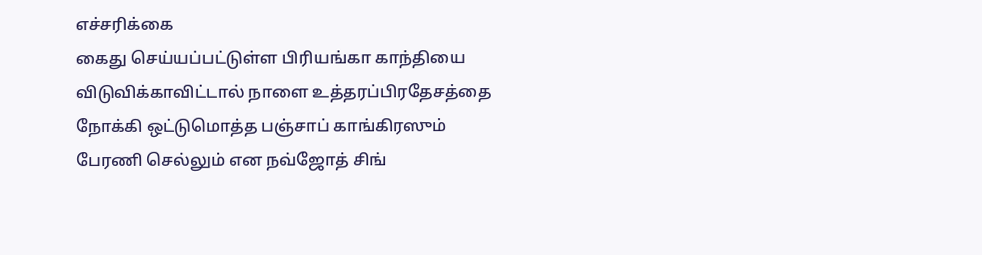எச்சரிக்கை
கைது செய்யப்பட்டுள்ள பிரியங்கா காந்தியை விடுவிக்காவிட்டால் நாளை உத்தரப்பிரதேசத்தை நோக்கி ஒட்டுமொத்த பஞ்சாப் காங்கிரஸும் பேரணி செல்லும் என நவ்ஜோத் சிங்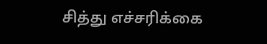சித்து எச்சரிக்கை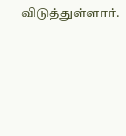விடுத்துள்ளார்.